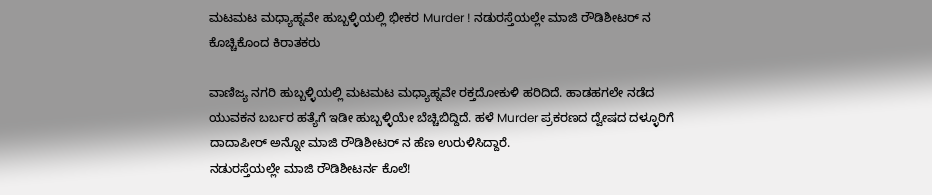ಮಟಮಟ ಮಧ್ಯಾಹ್ನವೇ ಹುಬ್ಬಳ್ಳಿಯಲ್ಲಿ ಭೀಕರ Murder ! ನಡುರಸ್ತೆಯಲ್ಲೇ ಮಾಜಿ ರೌಡಿಶೀಟರ್ ನ ಕೊಚ್ಚಿಕೊಂದ ಕಿರಾತಕರು

ವಾಣಿಜ್ಯ ನಗರಿ ಹುಬ್ಬಳ್ಳಿಯಲ್ಲಿ ಮಟಮಟ ಮಧ್ಯಾಹ್ನವೇ ರಕ್ತದೋಕುಳಿ ಹರಿದಿದೆ. ಹಾಡಹಗಲೇ ನಡೆದ ಯುವಕನ ಬರ್ಬರ ಹತ್ಯೆಗೆ ಇಡೀ ಹುಬ್ಬಳ್ಳಿಯೇ ಬೆಚ್ಚಿಬಿದ್ದಿದೆ. ಹಳೆ Murder ಪ್ರಕರಣದ ದ್ವೇಷದ ದಳ್ಳೂರಿಗೆ ದಾದಾಪೀರ್ ಅನ್ನೋ ಮಾಜಿ ರೌಡಿಶೀಟರ್ ನ ಹೆಣ ಉರುಳಿಸಿದ್ದಾರೆ.
ನಡುರಸ್ತೆಯಲ್ಲೇ ಮಾಜಿ ರೌಡಿಶೀಟರ್ನ ಕೊಲೆ!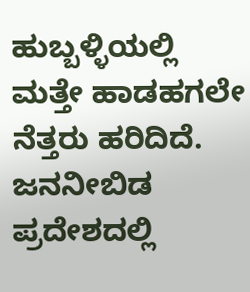ಹುಬ್ಬಳ್ಳಿಯಲ್ಲಿ ಮತ್ತೇ ಹಾಡಹಗಲೇ ನೆತ್ತರು ಹರಿದಿದೆ. ಜನನೀಬಿಡ ಪ್ರದೇಶದಲ್ಲಿ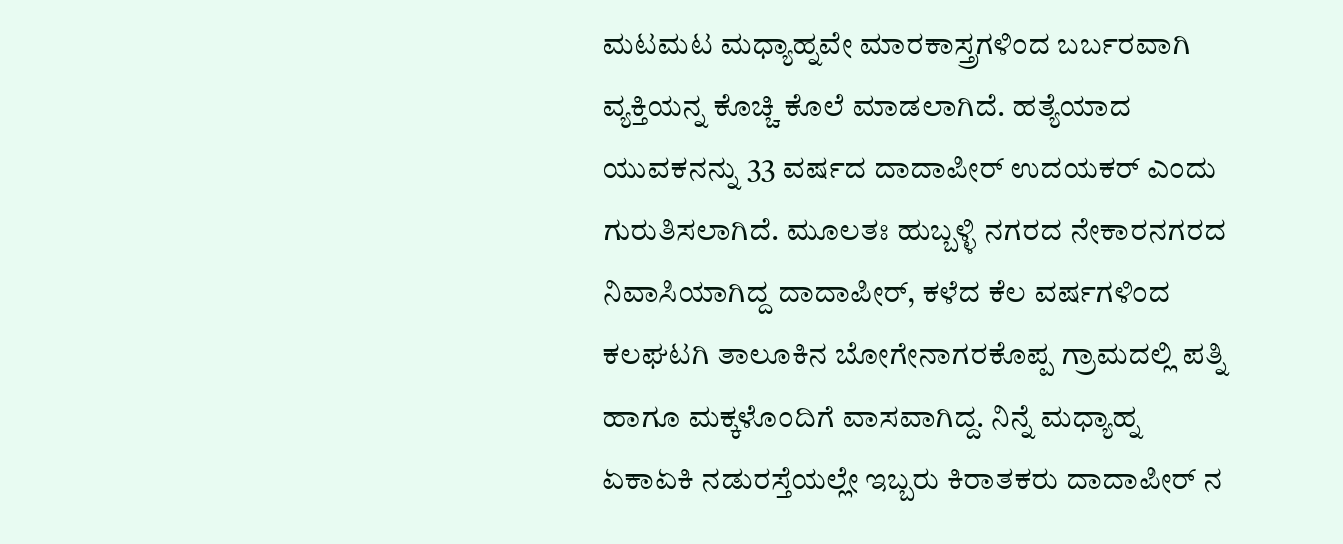ಮಟಮಟ ಮಧ್ಯಾಹ್ನವೇ ಮಾರಕಾಸ್ತ್ರಗಳಿಂದ ಬರ್ಬರವಾಗಿ ವ್ಯಕ್ತಿಯನ್ನ ಕೊಚ್ಚಿ ಕೊಲೆ ಮಾಡಲಾಗಿದೆ. ಹತ್ಯೆಯಾದ ಯುವಕನನ್ನು 33 ವರ್ಷದ ದಾದಾಪೀರ್ ಉದಯಕರ್ ಎಂದು ಗುರುತಿಸಲಾಗಿದೆ. ಮೂಲತಃ ಹುಬ್ಬಳ್ಳಿ ನಗರದ ನೇಕಾರನಗರದ ನಿವಾಸಿಯಾಗಿದ್ದ ದಾದಾಪೀರ್, ಕಳೆದ ಕೆಲ ವರ್ಷಗಳಿಂದ ಕಲಘಟಗಿ ತಾಲೂಕಿನ ಬೋಗೇನಾಗರಕೊಪ್ಪ ಗ್ರಾಮದಲ್ಲಿ ಪತ್ನಿ ಹಾಗೂ ಮಕ್ಕಳೊಂದಿಗೆ ವಾಸವಾಗಿದ್ದ. ನಿನ್ನೆ ಮಧ್ಯಾಹ್ನ ಏಕಾಏಕಿ ನಡುರಸ್ತೆಯಲ್ಲೇ ಇಬ್ಬರು ಕಿರಾತಕರು ದಾದಾಪೀರ್ ನ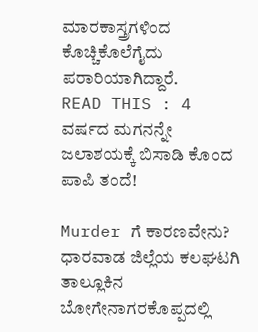ಮಾರಕಾಸ್ತ್ರಗಳಿಂದ ಕೊಚ್ಚಿಕೊಲೆಗೈದು ಪರಾರಿಯಾಗಿದ್ದಾರೆ.
READ THIS : 4 ವರ್ಷದ ಮಗನನ್ನೇ ಜಲಾಶಯಕ್ಕೆ ಬಿಸಾಡಿ ಕೊಂದ ಪಾಪಿ ತಂದೆ!

Murder ಗೆ ಕಾರಣವೇನು?
ಧಾರವಾಡ ಜಿಲ್ಲೆಯ ಕಲಘಟಗಿ ತಾಲ್ಲೂಕಿನ ಬೋಗೇನಾಗರಕೊಪ್ಪದಲ್ಲಿ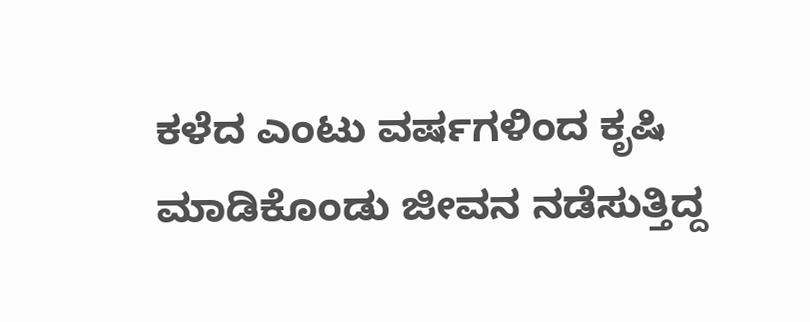ಕಳೆದ ಎಂಟು ವರ್ಷಗಳಿಂದ ಕೃಷಿ ಮಾಡಿಕೊಂಡು ಜೀವನ ನಡೆಸುತ್ತಿದ್ದ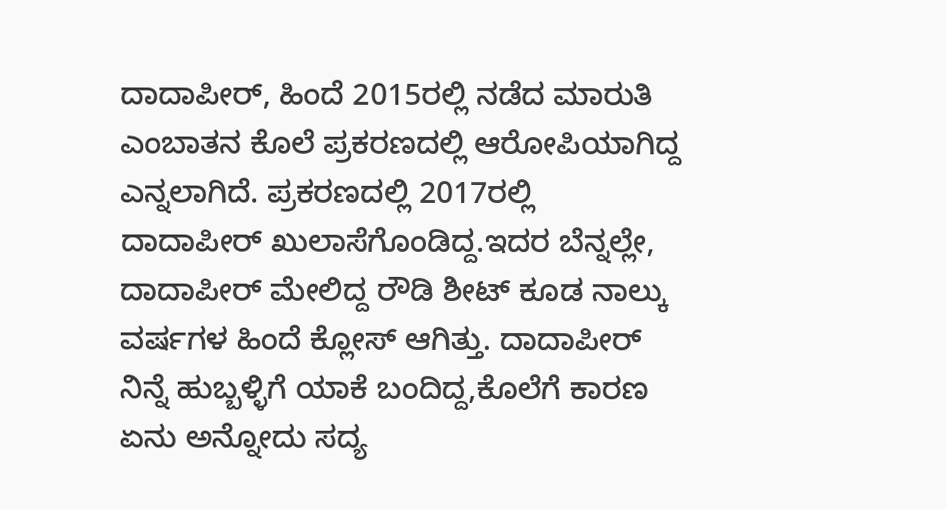ದಾದಾಪೀರ್, ಹಿಂದೆ 2015ರಲ್ಲಿ ನಡೆದ ಮಾರುತಿ ಎಂಬಾತನ ಕೊಲೆ ಪ್ರಕರಣದಲ್ಲಿ ಆರೋಪಿಯಾಗಿದ್ದ ಎನ್ನಲಾಗಿದೆ. ಪ್ರಕರಣದಲ್ಲಿ 2017ರಲ್ಲಿ ದಾದಾಪೀರ್ ಖುಲಾಸೆಗೊಂಡಿದ್ದ.ಇದರ ಬೆನ್ನಲ್ಲೇ, ದಾದಾಪೀರ್ ಮೇಲಿದ್ದ ರೌಡಿ ಶೀಟ್ ಕೂಡ ನಾಲ್ಕು ವರ್ಷಗಳ ಹಿಂದೆ ಕ್ಲೋಸ್ ಆಗಿತ್ತು. ದಾದಾಪೀರ್ ನಿನ್ನೆ ಹುಬ್ಬಳ್ಳಿಗೆ ಯಾಕೆ ಬಂದಿದ್ದ,ಕೊಲೆಗೆ ಕಾರಣ ಏನು ಅನ್ನೋದು ಸದ್ಯ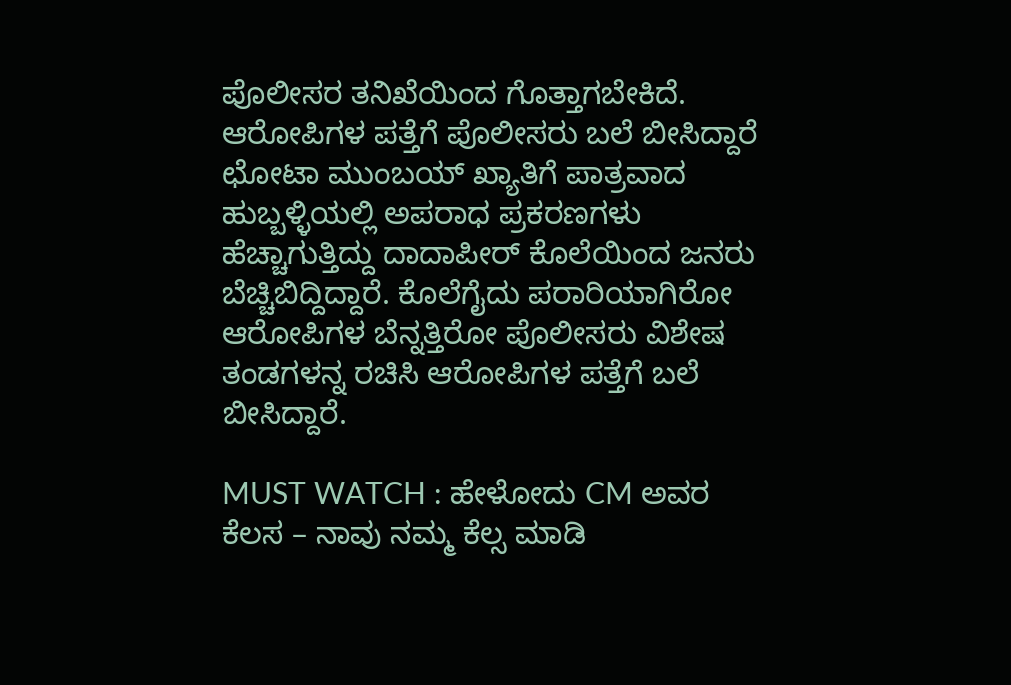ಪೊಲೀಸರ ತನಿಖೆಯಿಂದ ಗೊತ್ತಾಗಬೇಕಿದೆ.
ಆರೋಪಿಗಳ ಪತ್ತೆಗೆ ಪೊಲೀಸರು ಬಲೆ ಬೀಸಿದ್ದಾರೆ
ಛೋಟಾ ಮುಂಬಯ್ ಖ್ಯಾತಿಗೆ ಪಾತ್ರವಾದ ಹುಬ್ಬಳ್ಳಿಯಲ್ಲಿ ಅಪರಾಧ ಪ್ರಕರಣಗಳು ಹೆಚ್ಚಾಗುತ್ತಿದ್ದು ದಾದಾಪೀರ್ ಕೊಲೆಯಿಂದ ಜನರು ಬೆಚ್ಚಿಬಿದ್ದಿದ್ದಾರೆ. ಕೊಲೆಗೈದು ಪರಾರಿಯಾಗಿರೋ ಆರೋಪಿಗಳ ಬೆನ್ನತ್ತಿರೋ ಪೊಲೀಸರು ವಿಶೇಷ ತಂಡಗಳನ್ನ ರಚಿಸಿ ಆರೋಪಿಗಳ ಪತ್ತೆಗೆ ಬಲೆ ಬೀಸಿದ್ದಾರೆ.

MUST WATCH : ಹೇಳೋದು CM ಅವರ ಕೆಲಸ – ನಾವು ನಮ್ಮ ಕೆಲ್ಸ ಮಾಡಿ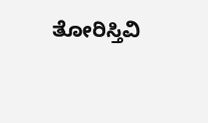ತೋರಿಸ್ತಿವಿ